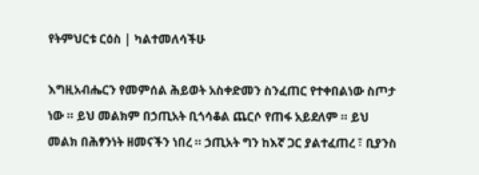የትምህርቱ ርዕስ | ካልተመለሳችሁ

እግዚአብሔርን የመምሰል ሕይወት አስቀድመን ስንፈጠር የተቀበልነው ስጦታ ነው ። ይህ መልክም በኃጢአት ቢጎሳቆል ጨርሶ የጠፋ አይደለም ። ይህ መልክ በሕፃንነት ዘመናችን ነበረ ። ኃጢአት ግን ከእኛ ጋር ያልተፈጠረ ፣ ቢያንስ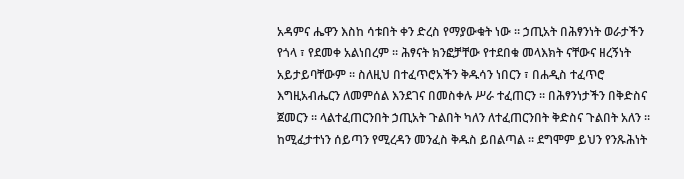አዳምና ሔዋን እስከ ሳቱበት ቀን ድረስ የማያውቁት ነው ። ኃጢአት በሕፃንነት ወራታችን የጎላ ፣ የደመቀ አልነበረም ። ሕፃናት ክንፎቻቸው የተደበቁ መላእክት ናቸውና ዘረኝነት አይታይባቸውም ። ስለዚህ በተፈጥሮአችን ቅዱሳን ነበርን ፣ በሐዲስ ተፈጥሮ እግዚአብሔርን ለመምሰል እንደገና በመስቀሉ ሥራ ተፈጠርን ። በሕፃንነታችን በቅድስና ጀመርን ። ላልተፈጠርንበት ኃጢአት ጉልበት ካለን ለተፈጠርንበት ቅድስና ጉልበት አለን ። ከሚፈታተነን ሰይጣን የሚረዳን መንፈስ ቅዱስ ይበልጣል ። ደግሞም ይህን የንጹሕነት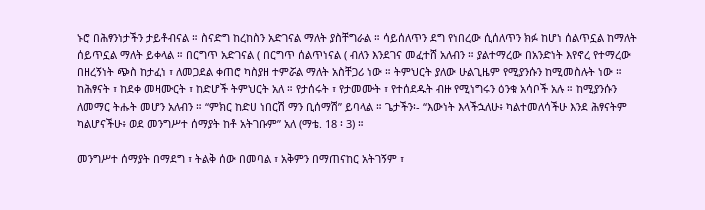ኑሮ በሕፃንነታችን ታይቶብናል ። ስናድግ ከረከስን አድገናል ማለት ያስቸግራል ። ሳይሰለጥን ደግ የነበረው ሲሰለጥን ክፉ ከሆነ ሰልጥኗል ከማለት ሰይጥኗል ማለት ይቀላል ። በርግጥ አድገናል ( በርግጥ ሰልጥነናል ( ብለን እንደገና መፈተሸ አለብን ። ያልተማረው በአንድነት እየኖረ የተማረው በዘረኝነት ጭስ ከታፈነ ፣ ለመጋደል ቀጠሮ ካስያዘ ተምሯል ማለት አስቸጋሪ ነው ። ትምህርት ያለው ሁልጊዜም የሚያንሱን ከሚመስሉት ነው ። ከሕፃናት ፣ ከደቀ መዛሙርት ፣ ከድሆች ትምህርት አለ ። የታሰሩት ፣ የታመሙት ፣ የተሰደዱት ብዙ የሚነግሩን ዕንቁ አሳቦች አሉ ። ከሚያንሱን ለመማር ትሑት መሆን አለብን ። “ምክር ከድሀ ነበርሽ ማን ቢሰማሽ” ይባላል ። ጌታችን፡- “እውነት እላችኋለሁ፥ ካልተመለሳችሁ እንደ ሕፃናትም ካልሆናችሁ፥ ወደ መንግሥተ ሰማያት ከቶ አትገቡም” አለ (ማቴ. 18 ፡ 3) ።

መንግሥተ ሰማያት በማደግ ፣ ትልቅ ሰው በመባል ፣ አቅምን በማጠናከር አትገኝም ፣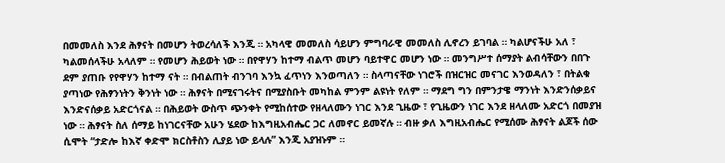በመመለስ እንደ ሕፃናት በመሆን ትወረሳለች እንጂ ። አካላዊ መመለስ ሳይሆን ምግባራዊ መመለስ ሊኖረን ይገባል ። ካልሆናችሁ አለ ፣ ካልመሰላችሁ አላለም ። የመሆን ሕይወት ነው ። በየዋሃን ከተማ ብልጥ መሆን ባይተዋር መሆን ነው ። መንግሥተ ሰማያት ልብሳቸውን በበጉ ደም ያጠቡ የየዋሃን ከተማ ናት ። በብልጠት ብንገባ እንኳ ፈጥነን እንወጣለን ። ስላጣናቸው ነገሮች በዝርዝር መናገር እንወዳለን ፣ በትልቁ ያጣነው የሕፃንነትን ቅንነት ነው ። ሕፃናት በሚናገሩትና በሚያስቡት መካከል ምንም ልዩነት የለም ። ማደግ ግን በምንታዌ ማንነት እንድንሰቃይና እንድናሰቃይ አድርጎናል ። በሕይወት ውስጥ ጭንቀት የሚከሰተው የዘላለሙን ነገር እንደ ጊዜው ፣ የጊዜውን ነገር እንደ ዘላለሙ አድርጎ በመያዝ ነው ። ሕፃናት ስለ ሰማይ ከነገርናቸው አሁን ሄደው ከእግዚአብሔር ጋር ለመኖር ይመኛሉ ። ብዙ ቃለ እግዚአብሔር የሚሰሙ ሕፃናት ልጆች ሰው ሲሞት “ታድሎ ከእኛ ቀድሞ ክርስቶስን ሊያይ ነው ይላሉ” እንጂ አያዝኑም ።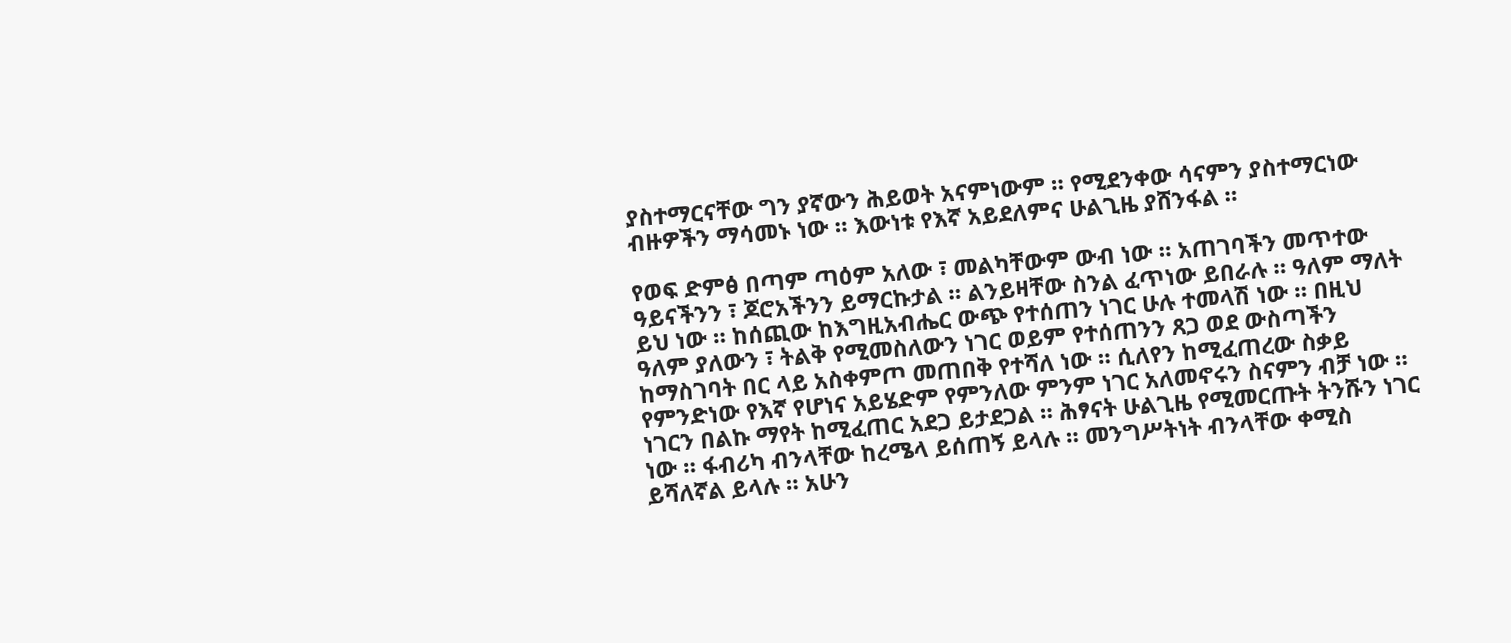ያስተማርናቸው ግን ያኛውን ሕይወት አናምነውም ። የሚደንቀው ሳናምን ያስተማርነው ብዙዎችን ማሳመኑ ነው ። እውነቱ የእኛ አይደለምና ሁልጊዜ ያሸንፋል ።

የወፍ ድምፅ በጣም ጣዕም አለው ፣ መልካቸውም ውብ ነው ። አጠገባችን መጥተው ዓይናችንን ፣ ጆሮአችንን ይማርኩታል ። ልንይዛቸው ስንል ፈጥነው ይበራሉ ። ዓለም ማለት ይህ ነው ። ከሰጪው ከእግዚአብሔር ውጭ የተሰጠን ነገር ሁሉ ተመላሽ ነው ። በዚህ ዓለም ያለውን ፣ ትልቅ የሚመስለውን ነገር ወይም የተሰጠንን ጸጋ ወደ ውስጣችን ከማስገባት በር ላይ አስቀምጦ መጠበቅ የተሻለ ነው ። ሲለየን ከሚፈጠረው ስቃይ የምንድነው የእኛ የሆነና አይሄድም የምንለው ምንም ነገር አለመኖሩን ስናምን ብቻ ነው ። ነገርን በልኩ ማየት ከሚፈጠር አደጋ ይታደጋል ። ሕፃናት ሁልጊዜ የሚመርጡት ትንሹን ነገር ነው ። ፋብሪካ ብንላቸው ከረሜላ ይሰጠኝ ይላሉ ። መንግሥትነት ብንላቸው ቀሚስ ይሻለኛል ይላሉ ። አሁን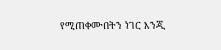የሚጠቀሙበትን ነገር እንጂ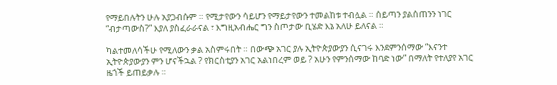የማይበሉትን ሁሉ አያጋብሱም ። የሚታየውን ሳይሆን የማይታየውን ተመልከቱ ተብሏል ። ሰይጣን ያልሰጠንን ነገር “ብታጣውስ?” እያለ ያስፈራራናል ፣ እግዚአብሔር ግን ስጦታው ቢሄድ እኔ አለሁ ይለናል ።

ካልተመለሳችሁ የሚለውን ቃል አስምሩበት ። በውጭ አገር ያሉ ኢትዮጵያውያን ሲናገሩ እንደምንሰማው “እናንተ ኢትዮጵያውያን ምን ሆናችኋል ? የክርስቲያን አገር አልነበረም ወይ ? አሁን የምንሰማው ከባድ ነው” በማለት የተለያየ አገር ዜጎች ይጠይቃሉ ።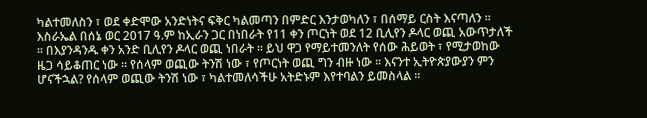ካልተመለስን ፣ ወደ ቀድሞው አንድነትና ፍቅር ካልመጣን በምድር እንታወካለን ፣ በሰማይ ርስት እናጣለን ። እስራኤል በሰኔ ወር 2017 ዓ.ም ከኢራን ጋር በነበራት የ11 ቀን ጦርነት ወደ 12 ቢሊየን ዶላር ወጪ አውጥታለች ። በእያንዳንዱ ቀን አንድ ቢሊየን ዶላር ወጪ ነበራት ። ይህ ዋጋ የማይተመንለት የሰው ሕይወት ፣ የሚታወከው ዜጋ ሳይቆጠር ነው ። የሰላም ወጪው ትንሽ ነው ፣ የጦርነት ወጪ ግን ብዙ ነው ። እናንተ ኢትዮጵያውያን ምን ሆናችኋል? የሰላም ወጪው ትንሽ ነው ፣ ካልተመለሳችሁ አትድኑም እየተባልን ይመስላል ።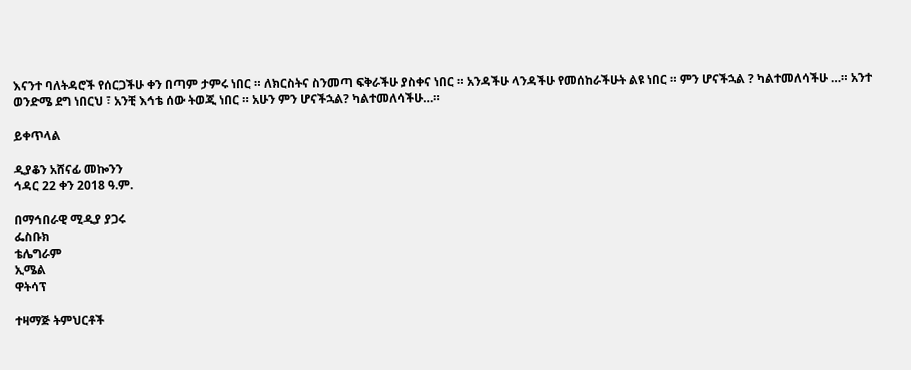እናንተ ባለትዳሮች የሰርጋችሁ ቀን በጣም ታምሩ ነበር ። ለክርስትና ስንመጣ ፍቅራችሁ ያስቀና ነበር ። አንዳችሁ ላንዳችሁ የመሰከራችሁት ልዩ ነበር ። ምን ሆናችኋል ? ካልተመለሳችሁ …። አንተ ወንድሜ ደግ ነበርህ ፣ አንቺ እኅቴ ሰው ትወጂ ነበር ። አሁን ምን ሆናችኋል? ካልተመለሳችሁ…።

ይቀጥላል

ዲያቆን አሸናፊ መኰንን
ኅዳር 22 ቀን 2018 ዓ.ም.

በማኅበራዊ ሚዲያ ያጋሩ
ፌስቡክ
ቴሌግራም
ኢሜል
ዋትሳፕ

ተዛማጅ ትምህርቶች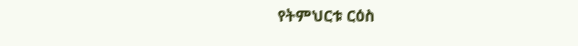የትምህርቱ ርዕስ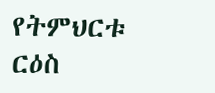የትምህርቱ ርዕስ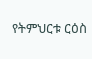የትምህርቱ ርዕስ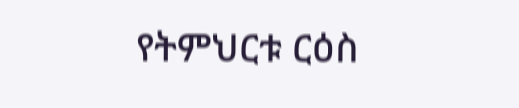የትምህርቱ ርዕስ